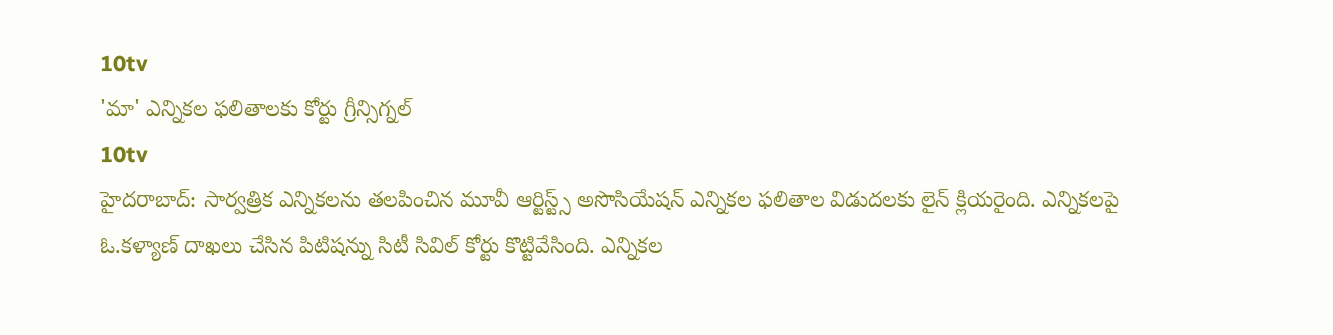10tv
'మా' ఎన్నికల ఫలితాలకు కోర్టు గ్రీన్సిగ్నల్
10tv
హైదరాబాద్: సార్వత్రిక ఎన్నికలను తలపించిన మూవీ ఆర్టిస్ట్స్ అసొసియేషన్ ఎన్నికల ఫలితాల విడుదలకు లైన్ క్లియరైంది. ఎన్నికలపై ఓ.కళ్యాణ్ దాఖలు చేసిన పిటిషన్ను సిటీ సివిల్ కోర్టు కొట్టివేసింది. ఎన్నికల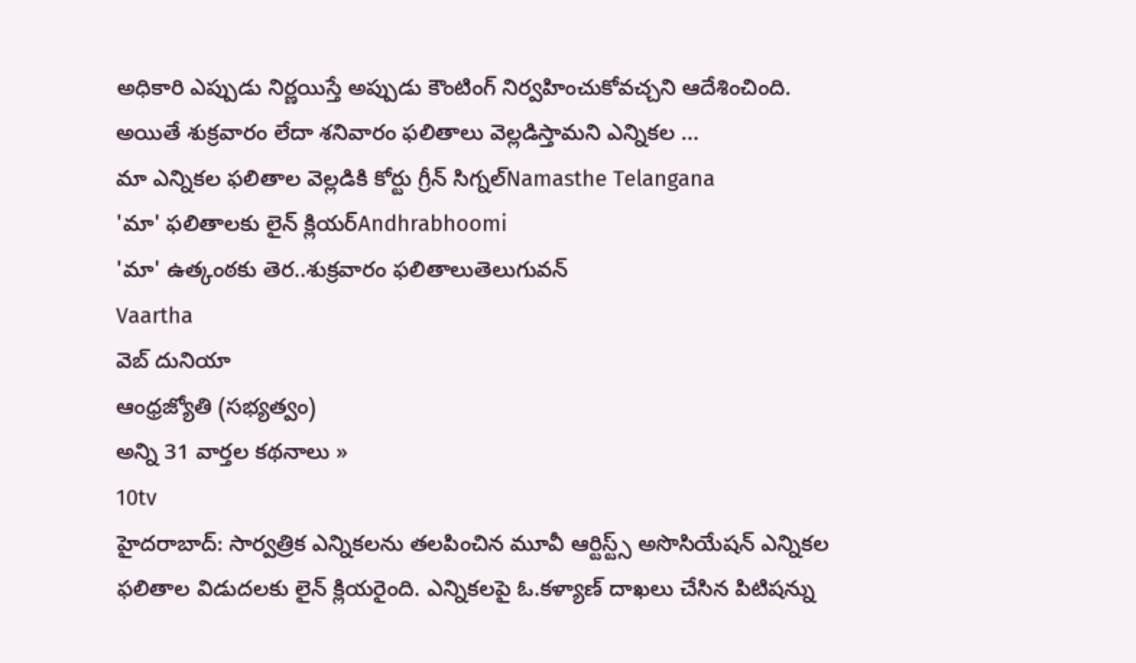అధికారి ఎప్పుడు నిర్ణయిస్తే అప్పుడు కౌంటింగ్ నిర్వహించుకోవచ్చని ఆదేశించింది. అయితే శుక్రవారం లేదా శనివారం ఫలితాలు వెల్లడిస్తామని ఎన్నికల ...
మా ఎన్నికల ఫలితాల వెల్లడికి కోర్టు గ్రీన్ సిగ్నల్Namasthe Telangana
'మా' ఫలితాలకు లైన్ క్లియర్Andhrabhoomi
'మా' ఉత్కంఠకు తెర..శుక్రవారం ఫలితాలుతెలుగువన్
Vaartha
వెబ్ దునియా
ఆంధ్రజ్యోతి (సభ్యత్వం)
అన్ని 31 వార్తల కథనాలు »
10tv
హైదరాబాద్: సార్వత్రిక ఎన్నికలను తలపించిన మూవీ ఆర్టిస్ట్స్ అసొసియేషన్ ఎన్నికల ఫలితాల విడుదలకు లైన్ క్లియరైంది. ఎన్నికలపై ఓ.కళ్యాణ్ దాఖలు చేసిన పిటిషన్ను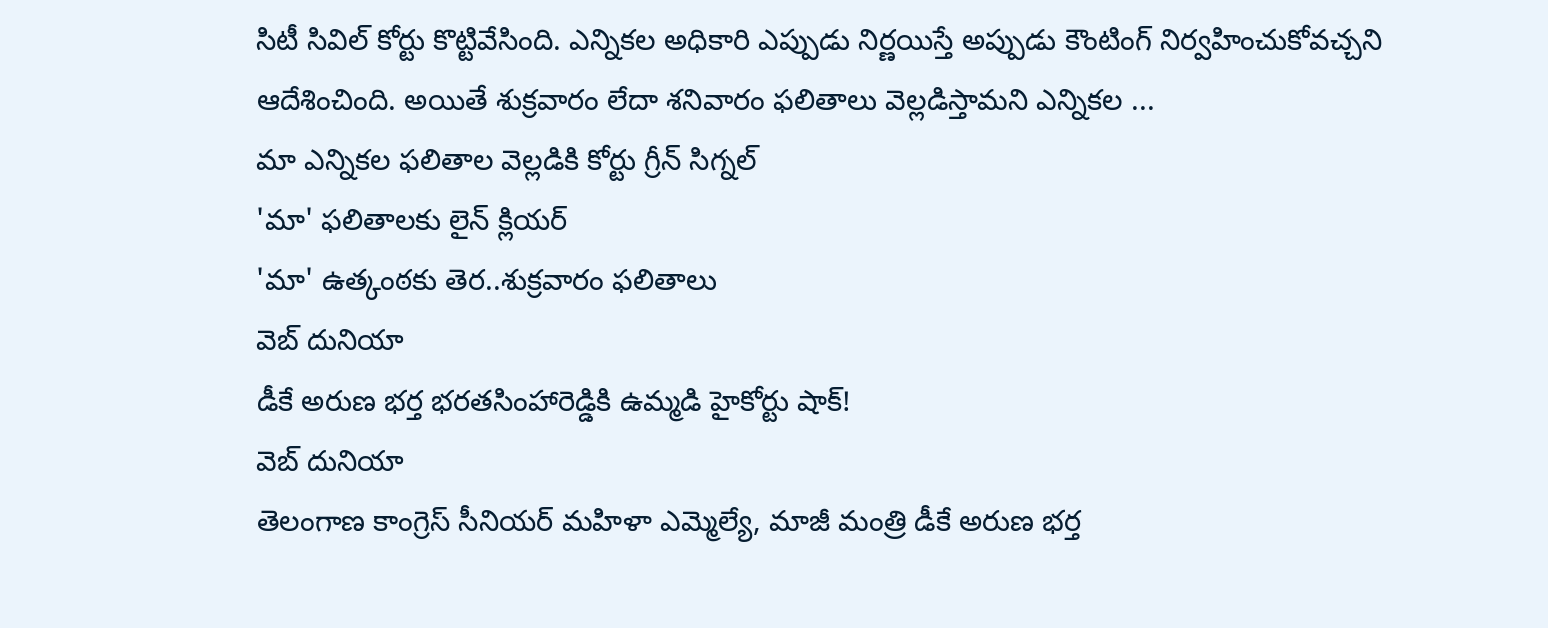సిటీ సివిల్ కోర్టు కొట్టివేసింది. ఎన్నికల అధికారి ఎప్పుడు నిర్ణయిస్తే అప్పుడు కౌంటింగ్ నిర్వహించుకోవచ్చని ఆదేశించింది. అయితే శుక్రవారం లేదా శనివారం ఫలితాలు వెల్లడిస్తామని ఎన్నికల ...
మా ఎన్నికల ఫలితాల వెల్లడికి కోర్టు గ్రీన్ సిగ్నల్
'మా' ఫలితాలకు లైన్ క్లియర్
'మా' ఉత్కంఠకు తెర..శుక్రవారం ఫలితాలు
వెబ్ దునియా
డీకే అరుణ భర్త భరతసింహారెడ్డికి ఉమ్మడి హైకోర్టు షాక్!
వెబ్ దునియా
తెలంగాణ కాంగ్రెస్ సీనియర్ మహిళా ఎమ్మెల్యే, మాజీ మంత్రి డీకే అరుణ భర్త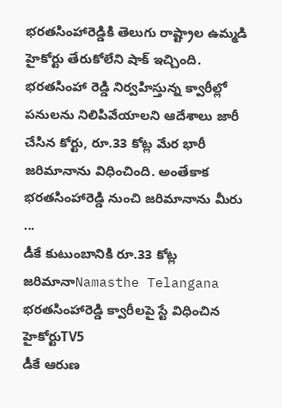భరతసింహారెడ్డికి తెలుగు రాష్ట్రాల ఉమ్మడి హైకోర్టు తేరుకోలేని షాక్ ఇచ్చింది. భరతసింహా రెడ్డి నిర్వహిస్తున్న క్వారీల్లో పనులను నిలిపివేయాలని ఆదేశాలు జారీ చేసిన కోర్టు, రూ.33 కోట్ల మేర భారీ జరిమానాను విధించింది. అంతేకాక భరతసింహారెడ్డి నుంచి జరిమానాను మీరు ...
డీకే కుటుంబానికి రూ.33 కోట్ల జరిమానాNamasthe Telangana
భరతసింహారెడ్డి క్వారీలపై స్టే విధించిన హైకోర్టుTV5
డీకే ఆరుణ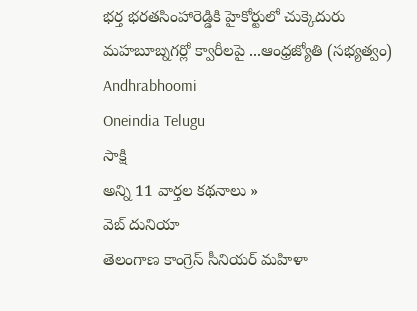భర్త భరతసింహారెడ్డికి హైకోర్టులో చుక్కెదురు మహబూబ్నగర్లో క్వారీలపై ...ఆంధ్రజ్యోతి (సభ్యత్వం)
Andhrabhoomi
Oneindia Telugu
సాక్షి
అన్ని 11 వార్తల కథనాలు »
వెబ్ దునియా
తెలంగాణ కాంగ్రెస్ సీనియర్ మహిళా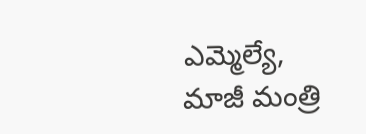ఎమ్మెల్యే, మాజీ మంత్రి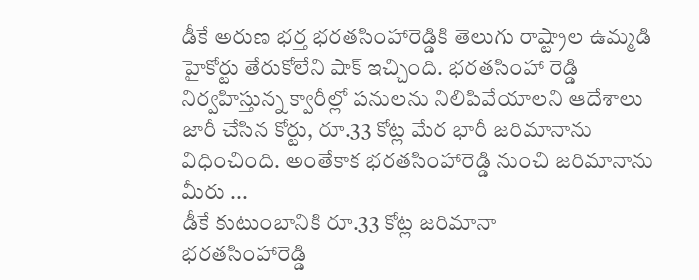డీకే అరుణ భర్త భరతసింహారెడ్డికి తెలుగు రాష్ట్రాల ఉమ్మడి హైకోర్టు తేరుకోలేని షాక్ ఇచ్చింది. భరతసింహా రెడ్డి నిర్వహిస్తున్న క్వారీల్లో పనులను నిలిపివేయాలని ఆదేశాలు జారీ చేసిన కోర్టు, రూ.33 కోట్ల మేర భారీ జరిమానాను విధించింది. అంతేకాక భరతసింహారెడ్డి నుంచి జరిమానాను మీరు ...
డీకే కుటుంబానికి రూ.33 కోట్ల జరిమానా
భరతసింహారెడ్డి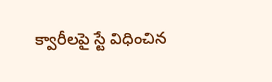క్వారీలపై స్టే విధించిన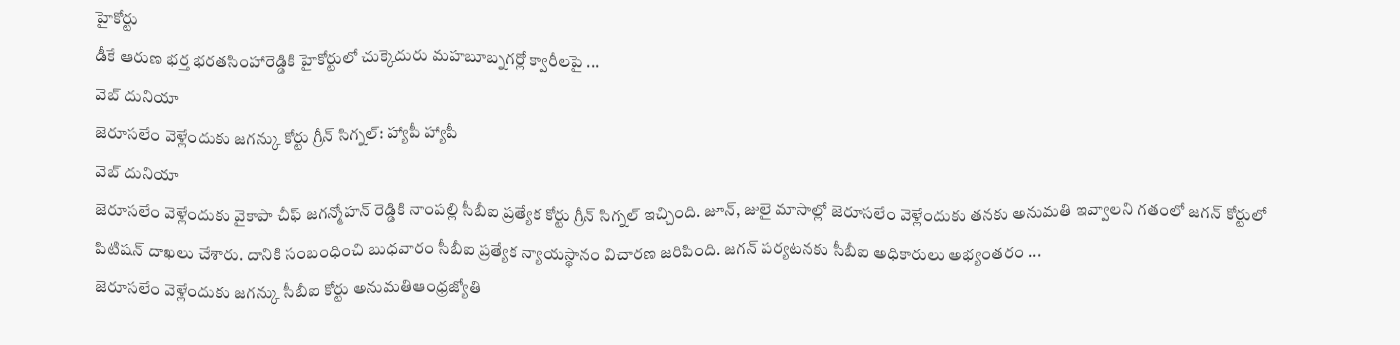హైకోర్టు
డీకే ఆరుణ భర్త భరతసింహారెడ్డికి హైకోర్టులో చుక్కెదురు మహబూబ్నగర్లో క్వారీలపై ...
వెబ్ దునియా
జెరూసలేం వెళ్లేందుకు జగన్కు కోర్టు గ్రీన్ సిగ్నల్: హ్యాపీ హ్యాపీ
వెబ్ దునియా
జెరూసలేం వెళ్లేందుకు వైకాపా చీఫ్ జగన్మోహన్ రెడ్డికి నాంపల్లి సీబీఐ ప్రత్యేక కోర్టు గ్రీన్ సిగ్నల్ ఇచ్చింది. జూన్, జులై మాసాల్లో జెరూసలేం వెళ్లేందుకు తనకు అనుమతి ఇవ్వాలని గతంలో జగన్ కోర్టులో పిటిషన్ దాఖలు చేశారు. దానికి సంబంధించి బుధవారం సీబీఐ ప్రత్యేక న్యాయస్థానం విచారణ జరిపింది. జగన్ పర్యటనకు సీబీఐ అధికారులు అభ్యంతరం ...
జెరూసలేం వెళ్లేందుకు జగన్కు సీబీఐ కోర్టు అనుమతిఆంధ్రజ్యోతి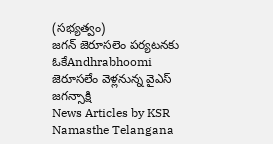(సభ్యత్వం)
జగన్ జెరూసలెం పర్యటనకు ఓకేAndhrabhoomi
జెరూసలేం వెళ్లనున్న వైఎస్ జగన్సాక్షి
News Articles by KSR
Namasthe Telangana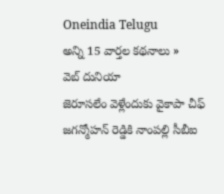Oneindia Telugu
అన్ని 15 వార్తల కథనాలు »
వెబ్ దునియా
జెరూసలేం వెళ్లేందుకు వైకాపా చీఫ్ జగన్మోహన్ రెడ్డికి నాంపల్లి సీబీఐ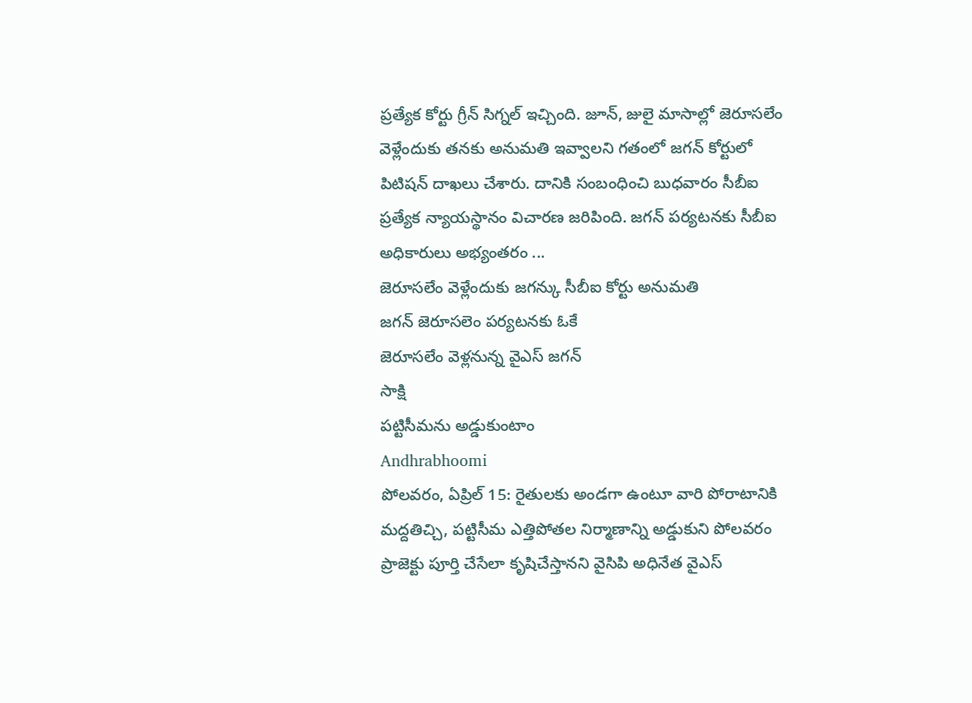ప్రత్యేక కోర్టు గ్రీన్ సిగ్నల్ ఇచ్చింది. జూన్, జులై మాసాల్లో జెరూసలేం వెళ్లేందుకు తనకు అనుమతి ఇవ్వాలని గతంలో జగన్ కోర్టులో పిటిషన్ దాఖలు చేశారు. దానికి సంబంధించి బుధవారం సీబీఐ ప్రత్యేక న్యాయస్థానం విచారణ జరిపింది. జగన్ పర్యటనకు సీబీఐ అధికారులు అభ్యంతరం ...
జెరూసలేం వెళ్లేందుకు జగన్కు సీబీఐ కోర్టు అనుమతి
జగన్ జెరూసలెం పర్యటనకు ఓకే
జెరూసలేం వెళ్లనున్న వైఎస్ జగన్
సాక్షి
పట్టిసీమను అడ్డుకుంటాం
Andhrabhoomi
పోలవరం, ఏప్రిల్ 15: రైతులకు అండగా ఉంటూ వారి పోరాటానికి మద్దతిచ్చి, పట్టిసీమ ఎత్తిపోతల నిర్మాణాన్ని అడ్డుకుని పోలవరం ప్రాజెక్టు పూర్తి చేసేలా కృషిచేస్తానని వైసిపి అధినేత వైఎస్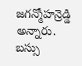జగన్మోహన్రెడ్డి అన్నారు. బస్సు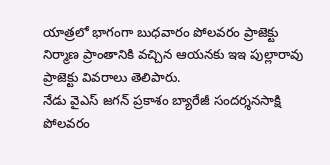యాత్రలో భాగంగా బుధవారం పోలవరం ప్రాజెక్టు నిర్మాణ ప్రాంతానికి వచ్చిన ఆయనకు ఇఇ పుల్లారావు ప్రాజెక్టు వివరాలు తెలిపారు.
నేడు వైఎస్ జగన్ ప్రకాశం బ్యారేజీ సందర్శనసాక్షి
పోలవరం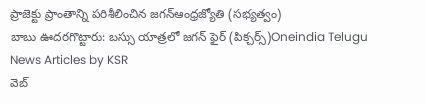ప్రాజెక్టు ప్రాంతాన్ని పరిశీలించిన జగన్ఆంధ్రజ్యోతి (సభ్యత్వం)
బాబు ఊదరగొట్టారు: బస్సు యాత్రలో జగన్ ఫైర్ (పిక్చర్స్)Oneindia Telugu
News Articles by KSR
వెబ్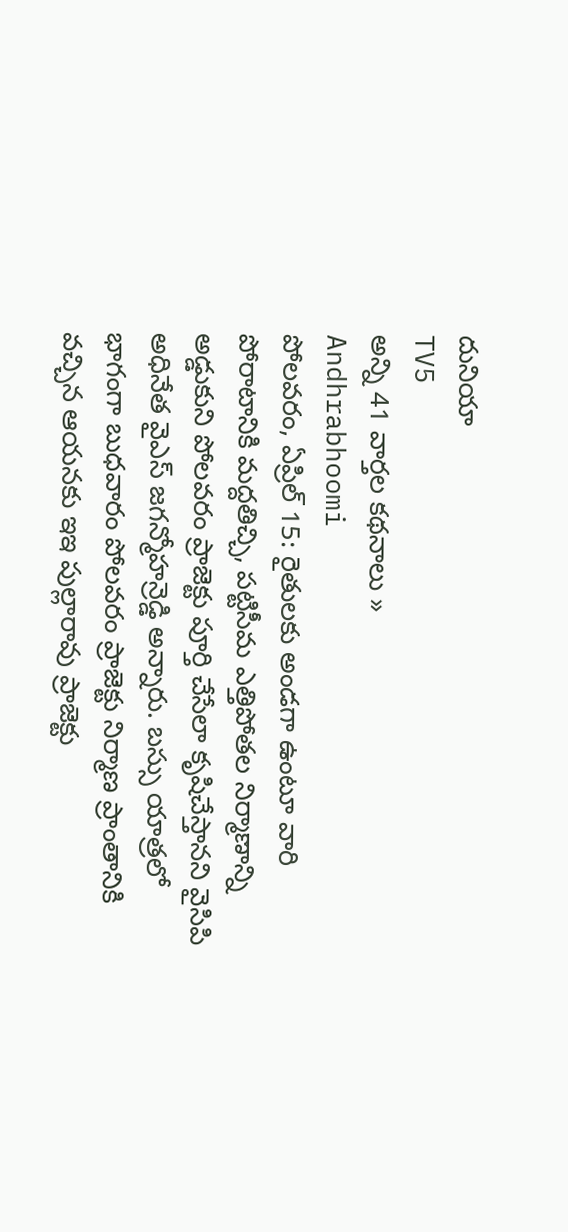దునియా
TV5
అన్ని 41 వార్తల కథనాలు »
Andhrabhoomi
పోలవరం, ఏప్రిల్ 15: రైతులకు అండగా ఉంటూ వారి పోరాటానికి మద్దతిచ్చి, పట్టిసీమ ఎత్తిపోతల నిర్మాణాన్ని అడ్డుకుని పోలవరం ప్రాజెక్టు పూర్తి చేసేలా కృషిచేస్తానని వైసిపి అధినేత వైఎస్ జగన్మోహన్రెడ్డి అన్నారు. బస్సు యాత్రలో భాగంగా బుధవారం పోలవరం ప్రాజెక్టు నిర్మాణ ప్రాంతానికి వచ్చిన ఆయనకు ఇఇ పుల్లారావు ప్రాజెక్టు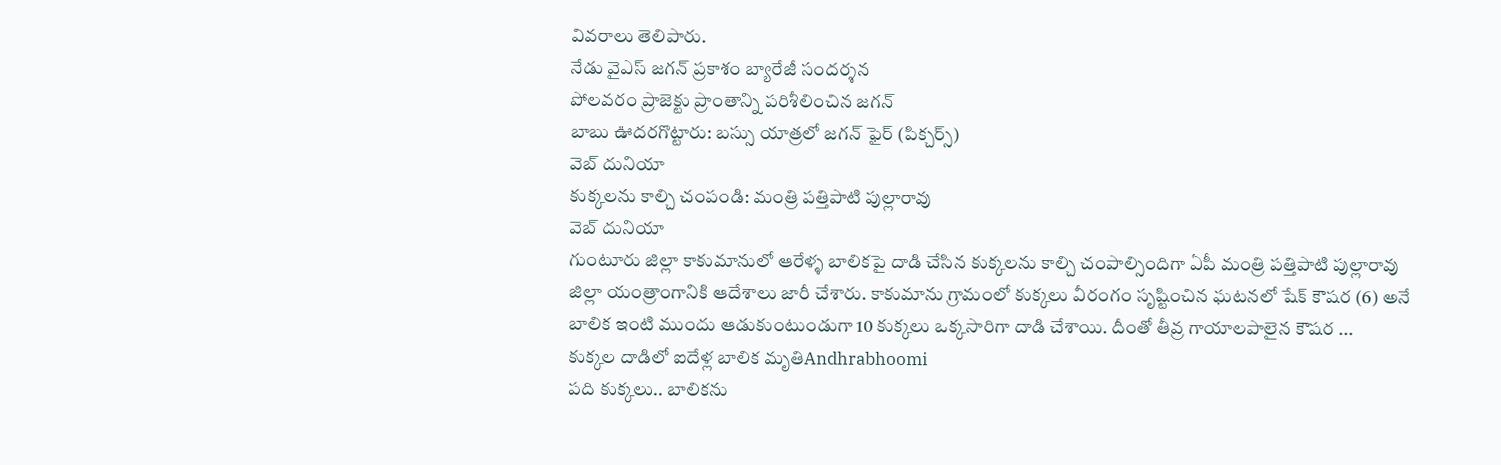వివరాలు తెలిపారు.
నేడు వైఎస్ జగన్ ప్రకాశం బ్యారేజీ సందర్శన
పోలవరం ప్రాజెక్టు ప్రాంతాన్ని పరిశీలించిన జగన్
బాబు ఊదరగొట్టారు: బస్సు యాత్రలో జగన్ ఫైర్ (పిక్చర్స్)
వెబ్ దునియా
కుక్కలను కాల్చి చంపండి: మంత్రి పత్తిపాటి పుల్లారావు
వెబ్ దునియా
గుంటూరు జిల్లా కాకుమానులో ఆరేళ్ళ బాలికపై దాడి చేసిన కుక్కలను కాల్చి చంపాల్సిందిగా ఏపీ మంత్రి పత్తిపాటి పుల్లారావు జిల్లా యంత్రాంగానికి ఆదేశాలు జారీ చేశారు. కాకుమాను గ్రామంలో కుక్కలు వీరంగం సృష్టించిన ఘటనలో షేక్ కౌషర (6) అనే బాలిక ఇంటి ముందు ఆడుకుంటుండుగా 10 కుక్కలు ఒక్కసారిగా దాడి చేశాయి. దీంతో తీవ్ర గాయాలపాలైన కౌషర ...
కుక్కల దాడిలో ఐదేళ్ల బాలిక మృతిAndhrabhoomi
పది కుక్కలు.. బాలికను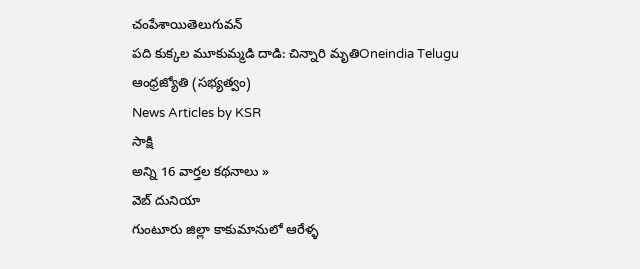చంపేశాయితెలుగువన్
పది కుక్కల మూకుమ్మడి దాడి: చిన్నారి మృతిOneindia Telugu
ఆంధ్రజ్యోతి (సభ్యత్వం)
News Articles by KSR
సాక్షి
అన్ని 16 వార్తల కథనాలు »
వెబ్ దునియా
గుంటూరు జిల్లా కాకుమానులో ఆరేళ్ళ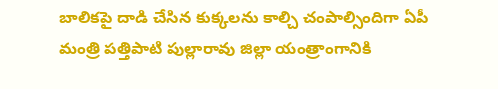బాలికపై దాడి చేసిన కుక్కలను కాల్చి చంపాల్సిందిగా ఏపీ మంత్రి పత్తిపాటి పుల్లారావు జిల్లా యంత్రాంగానికి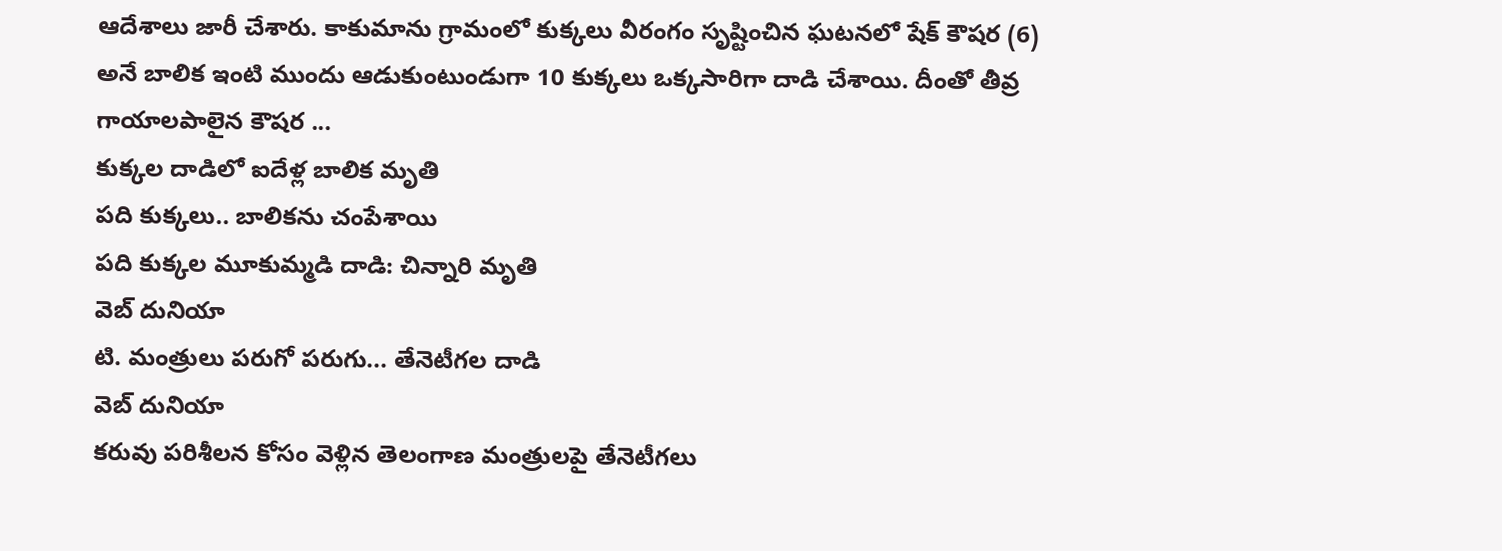ఆదేశాలు జారీ చేశారు. కాకుమాను గ్రామంలో కుక్కలు వీరంగం సృష్టించిన ఘటనలో షేక్ కౌషర (6) అనే బాలిక ఇంటి ముందు ఆడుకుంటుండుగా 10 కుక్కలు ఒక్కసారిగా దాడి చేశాయి. దీంతో తీవ్ర గాయాలపాలైన కౌషర ...
కుక్కల దాడిలో ఐదేళ్ల బాలిక మృతి
పది కుక్కలు.. బాలికను చంపేశాయి
పది కుక్కల మూకుమ్మడి దాడి: చిన్నారి మృతి
వెబ్ దునియా
టి. మంత్రులు పరుగో పరుగు... తేనెటీగల దాడి
వెబ్ దునియా
కరువు పరిశీలన కోసం వెళ్లిన తెలంగాణ మంత్రులపై తేనెటీగలు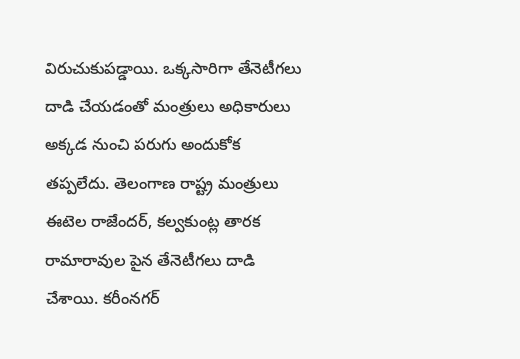విరుచుకుపడ్డాయి. ఒక్కసారిగా తేనెటీగలు దాడి చేయడంతో మంత్రులు అధికారులు అక్కడ నుంచి పరుగు అందుకోక తప్పలేదు. తెలంగాణ రాష్ట్ర మంత్రులు ఈటెల రాజేందర్, కల్వకుంట్ల తారక రామారావుల పైన తేనెటీగలు దాడి చేశాయి. కరీంనగర్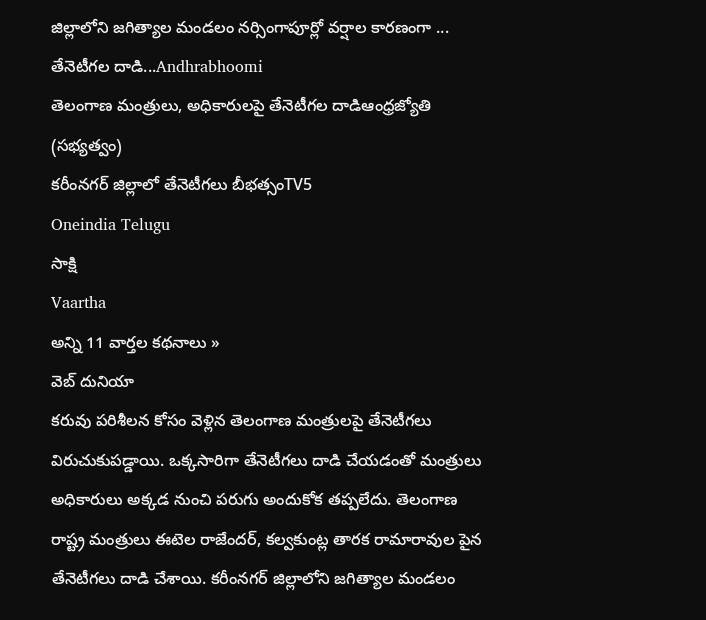జిల్లాలోని జగిత్యాల మండలం నర్సింగాపూర్లో వర్షాల కారణంగా ...
తేనెటీగల దాడి...Andhrabhoomi
తెలంగాణ మంత్రులు, అధికారులపై తేనెటీగల దాడిఆంధ్రజ్యోతి (సభ్యత్వం)
కరీంనగర్ జిల్లాలో తేనెటీగలు బీభత్సంTV5
Oneindia Telugu
సాక్షి
Vaartha
అన్ని 11 వార్తల కథనాలు »
వెబ్ దునియా
కరువు పరిశీలన కోసం వెళ్లిన తెలంగాణ మంత్రులపై తేనెటీగలు విరుచుకుపడ్డాయి. ఒక్కసారిగా తేనెటీగలు దాడి చేయడంతో మంత్రులు అధికారులు అక్కడ నుంచి పరుగు అందుకోక తప్పలేదు. తెలంగాణ రాష్ట్ర మంత్రులు ఈటెల రాజేందర్, కల్వకుంట్ల తారక రామారావుల పైన తేనెటీగలు దాడి చేశాయి. కరీంనగర్ జిల్లాలోని జగిత్యాల మండలం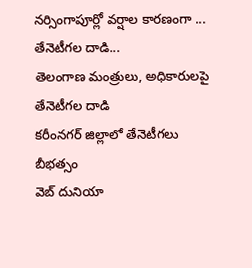నర్సింగాపూర్లో వర్షాల కారణంగా ...
తేనెటీగల దాడి...
తెలంగాణ మంత్రులు, అధికారులపై తేనెటీగల దాడి
కరీంనగర్ జిల్లాలో తేనెటీగలు బీభత్సం
వెబ్ దునియా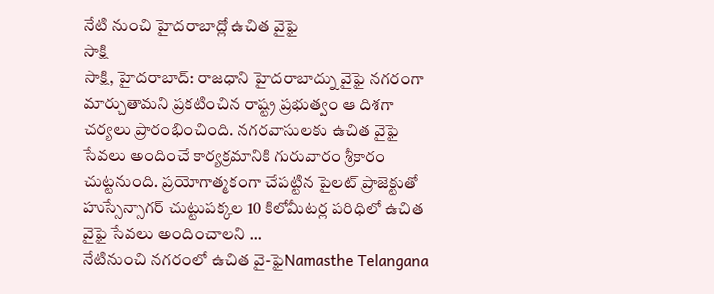నేటి నుంచి హైదరాబాద్లో ఉచిత వైఫై
సాక్షి
సాక్షి, హైదరాబాద్: రాజధాని హైదరాబాద్ను వైఫై నగరంగా మార్చుతామని ప్రకటించిన రాష్ట్ర ప్రభుత్వం ఆ దిశగా చర్యలు ప్రారంభించింది. నగరవాసులకు ఉచిత వైఫై సేవలు అందించే కార్యక్రమానికి గురువారం శ్రీకారం చుట్టనుంది. ప్రయోగాత్మకంగా చేపట్టిన పైలట్ ప్రాజెక్టుతో హుస్సేన్సాగర్ చుట్టుపక్కల 10 కిలోమీటర్ల పరిధిలో ఉచిత వైఫై సేవలు అందించాలని ...
నేటినుంచి నగరంలో ఉచిత వై-ఫైNamasthe Telangana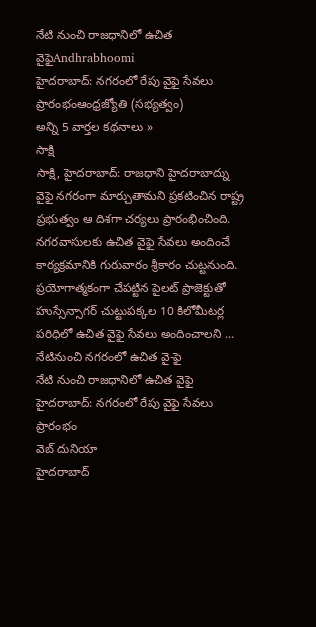నేటి నుంచి రాజధానిలో ఉచిత వైఫైAndhrabhoomi
హైదరాబాద్: నగరంలో రేపు వైఫై సేవలు ప్రారంభంఆంధ్రజ్యోతి (సభ్యత్వం)
అన్ని 5 వార్తల కథనాలు »
సాక్షి
సాక్షి, హైదరాబాద్: రాజధాని హైదరాబాద్ను వైఫై నగరంగా మార్చుతామని ప్రకటించిన రాష్ట్ర ప్రభుత్వం ఆ దిశగా చర్యలు ప్రారంభించింది. నగరవాసులకు ఉచిత వైఫై సేవలు అందించే కార్యక్రమానికి గురువారం శ్రీకారం చుట్టనుంది. ప్రయోగాత్మకంగా చేపట్టిన పైలట్ ప్రాజెక్టుతో హుస్సేన్సాగర్ చుట్టుపక్కల 10 కిలోమీటర్ల పరిధిలో ఉచిత వైఫై సేవలు అందించాలని ...
నేటినుంచి నగరంలో ఉచిత వై-ఫై
నేటి నుంచి రాజధానిలో ఉచిత వైఫై
హైదరాబాద్: నగరంలో రేపు వైఫై సేవలు ప్రారంభం
వెబ్ దునియా
హైదరాబాద్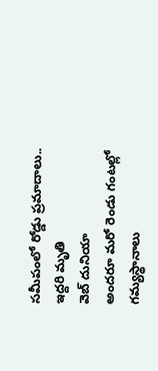సమీపంలో రోడ్డు ప్రమాదాలు.. ఇద్దరి మృతి
వెబ్ దునియా
అందరూ మరో రెండు గంటల్లో గమ్యస్థానాలు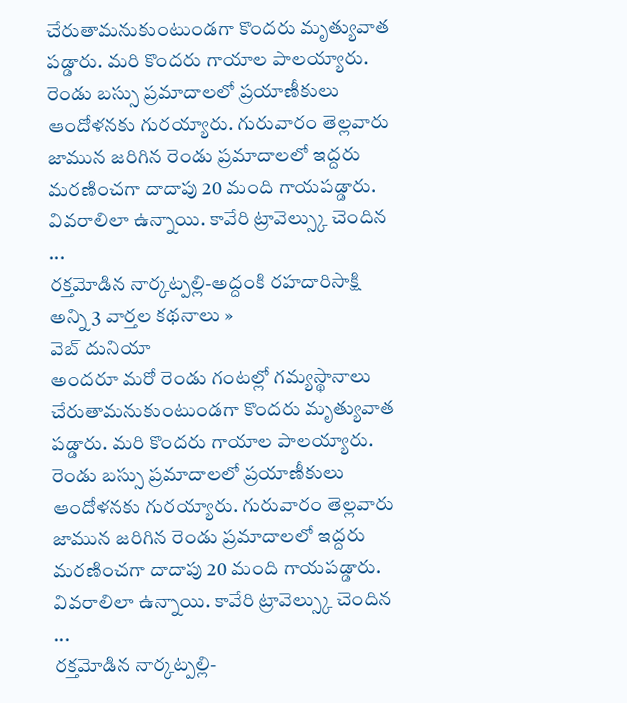చేరుతామనుకుంటుండగా కొందరు మృత్యువాత పడ్డారు. మరి కొందరు గాయాల పాలయ్యారు. రెండు బస్సు ప్రమాదాలలో ప్రయాణీకులు ఆందోళనకు గురయ్యారు. గురువారం తెల్లవారు జామున జరిగిన రెండు ప్రమాదాలలో ఇద్దరు మరణించగా దాదాపు 20 మంది గాయపడ్డారు. వివరాలిలా ఉన్నాయి. కావేరి ట్రావెల్స్కు చెందిన ...
రక్తమోడిన నార్కట్పల్లి-అద్దంకి రహదారిసాక్షి
అన్ని 3 వార్తల కథనాలు »
వెబ్ దునియా
అందరూ మరో రెండు గంటల్లో గమ్యస్థానాలు చేరుతామనుకుంటుండగా కొందరు మృత్యువాత పడ్డారు. మరి కొందరు గాయాల పాలయ్యారు. రెండు బస్సు ప్రమాదాలలో ప్రయాణీకులు ఆందోళనకు గురయ్యారు. గురువారం తెల్లవారు జామున జరిగిన రెండు ప్రమాదాలలో ఇద్దరు మరణించగా దాదాపు 20 మంది గాయపడ్డారు. వివరాలిలా ఉన్నాయి. కావేరి ట్రావెల్స్కు చెందిన ...
రక్తమోడిన నార్కట్పల్లి-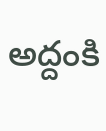అద్దంకి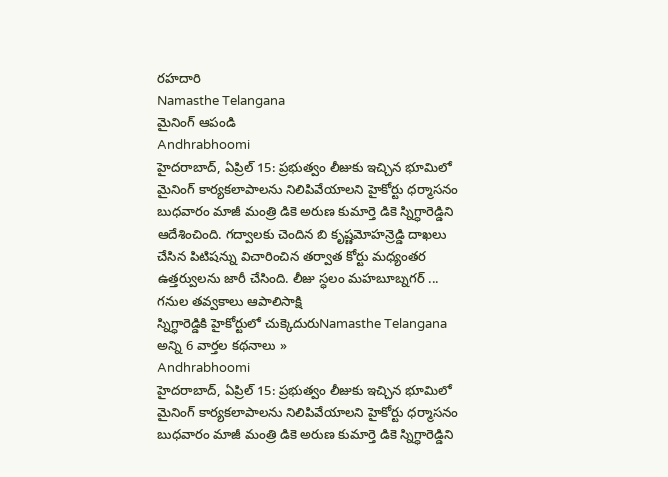రహదారి
Namasthe Telangana
మైనింగ్ ఆపండి
Andhrabhoomi
హైదరాబాద్, ఏప్రిల్ 15: ప్రభుత్వం లీజుకు ఇచ్చిన భూమిలో మైనింగ్ కార్యకలాపాలను నిలిపివేయాలని హైకోర్టు ధర్మాసనం బుధవారం మాజీ మంత్రి డికె అరుణ కుమార్తె డికె స్నిగ్ధారెడ్డిని ఆదేశించింది. గద్వాలకు చెందిన బి కృష్ణమోహన్రెడ్డి దాఖలు చేసిన పిటిషన్ను విచారించిన తర్వాత కోర్టు మధ్యంతర ఉత్తర్వులను జారీ చేసింది. లీజు స్ధలం మహబూబ్నగర్ ...
గనుల తవ్వకాలు ఆపాలిసాక్షి
స్నిగ్ధారెడ్డికి హైకోర్టులో చుక్కెదురుNamasthe Telangana
అన్ని 6 వార్తల కథనాలు »
Andhrabhoomi
హైదరాబాద్, ఏప్రిల్ 15: ప్రభుత్వం లీజుకు ఇచ్చిన భూమిలో మైనింగ్ కార్యకలాపాలను నిలిపివేయాలని హైకోర్టు ధర్మాసనం బుధవారం మాజీ మంత్రి డికె అరుణ కుమార్తె డికె స్నిగ్ధారెడ్డిని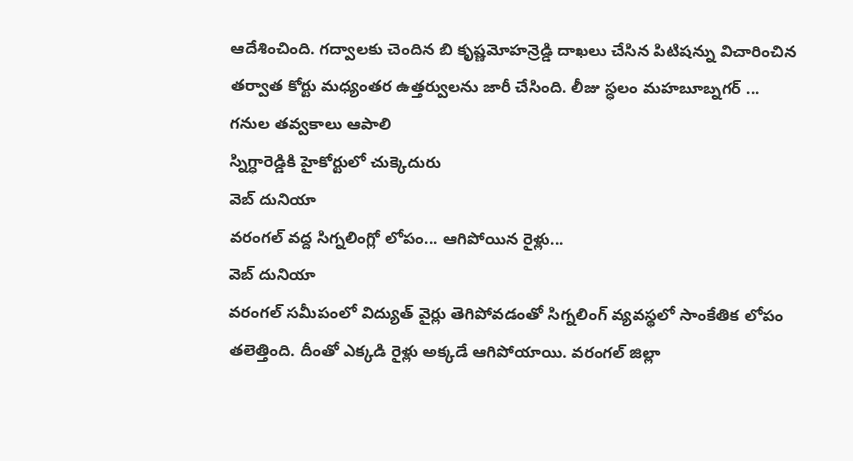ఆదేశించింది. గద్వాలకు చెందిన బి కృష్ణమోహన్రెడ్డి దాఖలు చేసిన పిటిషన్ను విచారించిన తర్వాత కోర్టు మధ్యంతర ఉత్తర్వులను జారీ చేసింది. లీజు స్ధలం మహబూబ్నగర్ ...
గనుల తవ్వకాలు ఆపాలి
స్నిగ్ధారెడ్డికి హైకోర్టులో చుక్కెదురు
వెబ్ దునియా
వరంగల్ వద్ద సిగ్నలింగ్లో లోపం... ఆగిపోయిన రైళ్లు...
వెబ్ దునియా
వరంగల్ సమీపంలో విద్యుత్ వైర్లు తెగిపోవడంతో సిగ్నలింగ్ వ్యవస్థలో సాంకేతిక లోపం తలెత్తింది. దీంతో ఎక్కడి రైళ్లు అక్కడే ఆగిపోయాయి. వరంగల్ జిల్లా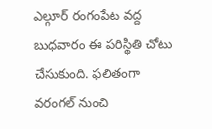ఎల్గూర్ రంగంపేట వద్ద బుధవారం ఈ పరిస్థితి చోటు చేసుకుంది. ఫలితంగా వరంగల్ నుంచి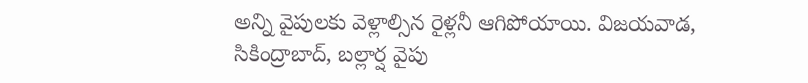అన్ని వైపులకు వెళ్లాల్సిన రైళ్లనీ ఆగిపోయాయి. విజయవాడ, సికింద్రాబాద్, బల్లార్ష వైపు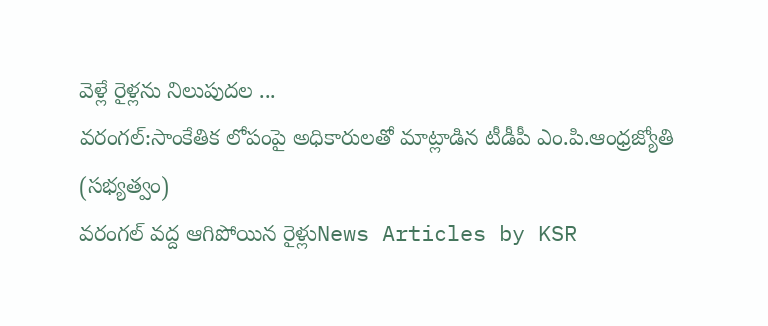వెళ్లే రైళ్లను నిలుపుదల ...
వరంగల్:సాంకేతిక లోపంపై అధికారులతో మాట్లాడిన టీడీపీ ఎం.పి.ఆంధ్రజ్యోతి (సభ్యత్వం)
వరంగల్ వద్ద ఆగిపోయిన రైళ్లుNews Articles by KSR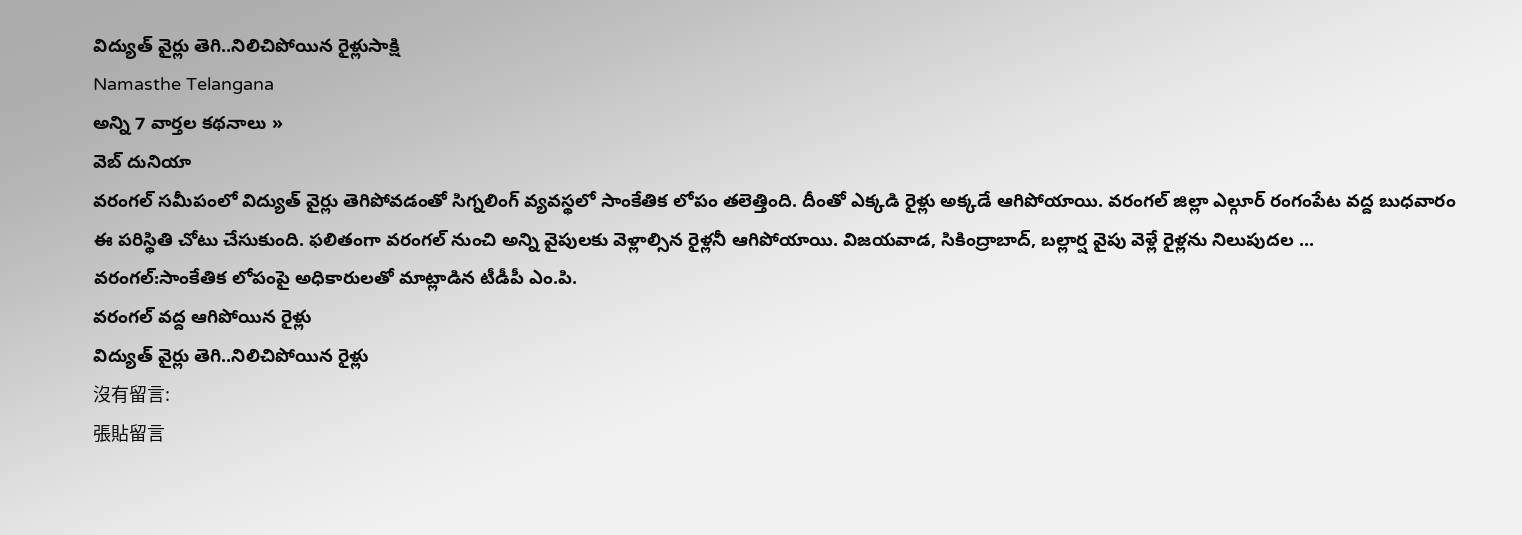విద్యుత్ వైర్లు తెగి..నిలిచిపోయిన రైళ్లుసాక్షి
Namasthe Telangana
అన్ని 7 వార్తల కథనాలు »
వెబ్ దునియా
వరంగల్ సమీపంలో విద్యుత్ వైర్లు తెగిపోవడంతో సిగ్నలింగ్ వ్యవస్థలో సాంకేతిక లోపం తలెత్తింది. దీంతో ఎక్కడి రైళ్లు అక్కడే ఆగిపోయాయి. వరంగల్ జిల్లా ఎల్గూర్ రంగంపేట వద్ద బుధవారం ఈ పరిస్థితి చోటు చేసుకుంది. ఫలితంగా వరంగల్ నుంచి అన్ని వైపులకు వెళ్లాల్సిన రైళ్లనీ ఆగిపోయాయి. విజయవాడ, సికింద్రాబాద్, బల్లార్ష వైపు వెళ్లే రైళ్లను నిలుపుదల ...
వరంగల్:సాంకేతిక లోపంపై అధికారులతో మాట్లాడిన టీడీపీ ఎం.పి.
వరంగల్ వద్ద ఆగిపోయిన రైళ్లు
విద్యుత్ వైర్లు తెగి..నిలిచిపోయిన రైళ్లు
沒有留言:
張貼留言